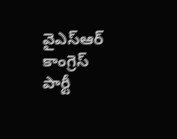వైఎస్ఆర్ కాంగ్రెస్ పార్టీ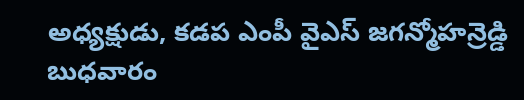అధ్యక్షుడు, కడప ఎంపీ వైఎస్ జగన్మోహన్రెడ్డి బుధవారం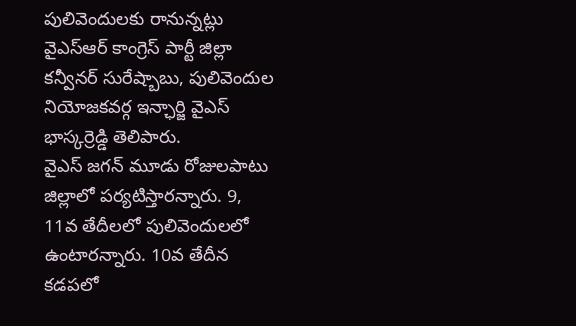పులివెందులకు రానున్నట్లు వైఎస్ఆర్ కాంగ్రెస్ పార్టీ జిల్లా కన్వీనర్ సురేష్బాబు, పులివెందుల నియోజకవర్గ ఇన్ఛార్జి వైఎస్ భాస్కర్రెడ్డి తెలిపారు.
వైఎస్ జగన్ మూడు రోజులపాటు జిల్లాలో పర్యటిస్తారన్నారు. 9, 11వ తేదీలలో పులివెందులలో ఉంటారన్నారు. 10వ తేదీన కడపలో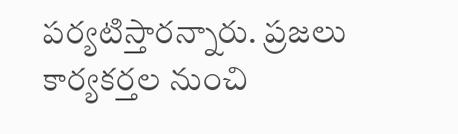పర్యటిస్తారన్నారు. ప్రజలు కార్యకర్తల నుంచి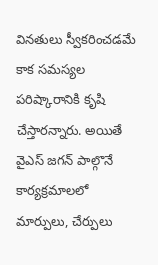వినతులు స్వీకరించడమే కాక సమస్యల పరిష్కారానికి కృషి చేస్తారన్నారు. అయితే వైఎస్ జగన్ పాల్గొనే కార్యక్రమాలలో మార్పులు, చేర్పులు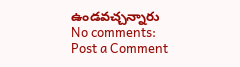ఉండవచ్చన్నారు
No comments:
Post a Comment